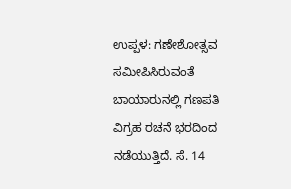ಉಪ್ಪಳ: ಗಣೇಶೋತ್ಸವ ಸಮೀಪಿಸಿರುವಂತೆ ಬಾಯಾರುನಲ್ಲಿ ಗಣಪತಿ ವಿಗ್ರಹ ರಚನೆ ಭರದಿಂದ ನಡೆಯುತ್ತಿದೆ. ಸೆ. 14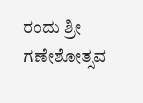ರಂದು ಶ್ರೀ ಗಣೇಶೋತ್ಸವ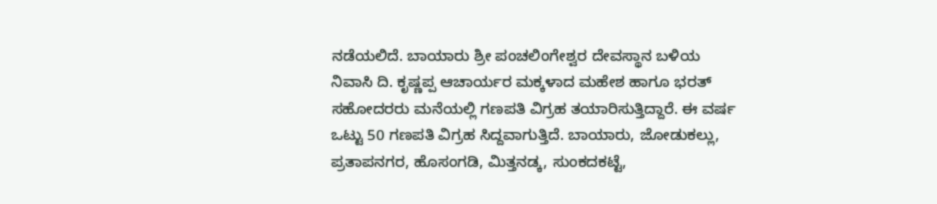ನಡೆಯಲಿದೆ. ಬಾಯಾರು ಶ್ರೀ ಪಂಚಲಿಂಗೇಶ್ವರ ದೇವಸ್ಥಾನ ಬಳಿಯ ನಿವಾಸಿ ದಿ. ಕೃಷ್ಣಪ್ಪ ಆಚಾರ್ಯರ ಮಕ್ಕಳಾದ ಮಹೇಶ ಹಾಗೂ ಭರತ್ ಸಹೋದರರು ಮನೆಯಲ್ಲಿ ಗಣಪತಿ ವಿಗ್ರಹ ತಯಾರಿಸುತ್ತಿದ್ದಾರೆ. ಈ ವರ್ಷ ಒಟ್ಟು 50 ಗಣಪತಿ ವಿಗ್ರಹ ಸಿದ್ದವಾಗುತ್ತಿದೆ. ಬಾಯಾರು, ಜೋಡುಕಲ್ಲು, ಪ್ರತಾಪನಗರ, ಹೊಸಂಗಡಿ, ಮಿತ್ತನಡ್ಕ, ಸುಂಕದಕಟ್ಟೆ,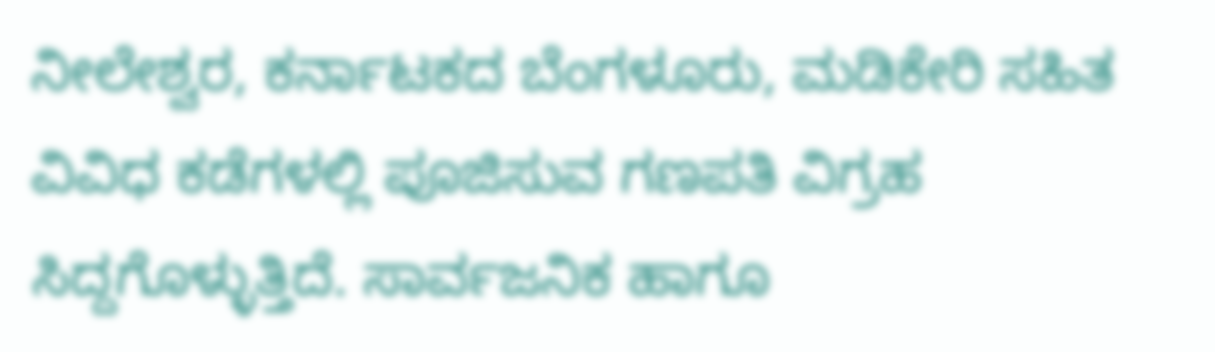ನೀಲೇಶ್ವರ, ಕರ್ನಾಟಕದ ಬೆಂಗಳೂರು, ಮಡಿಕೇರಿ ಸಹಿತ ವಿವಿಧ ಕಡೆಗಳಲ್ಲಿ ಪೂಜಿಸುವ ಗಣಪತಿ ವಿಗ್ರಹ ಸಿದ್ದಗೊಳ್ಳುತ್ತಿದೆ. ಸಾರ್ವಜನಿಕ ಹಾಗೂ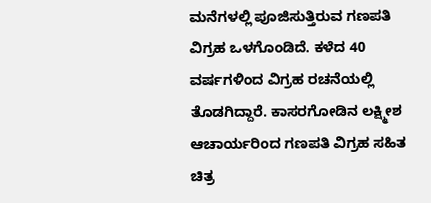ಮನೆಗಳಲ್ಲಿ ಪೂಜಿಸುತ್ತಿರುವ ಗಣಪತಿ ವಿಗ್ರಹ ಒಳಗೊಂಡಿದೆ. ಕಳೆದ 40 ವರ್ಷಗಳಿಂದ ವಿಗ್ರಹ ರಚನೆಯಲ್ಲಿ ತೊಡಗಿದ್ದಾರೆ. ಕಾಸರಗೋಡಿನ ಲಕ್ಷ್ಮೀಶ ಆಚಾರ್ಯರಿಂದ ಗಣಪತಿ ವಿಗ್ರಹ ಸಹಿತ ಚಿತ್ರ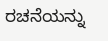ರಚನೆಯನ್ನು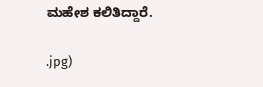ಮಹೇಶ ಕಲಿತಿದ್ದಾರೆ.

.jpg)